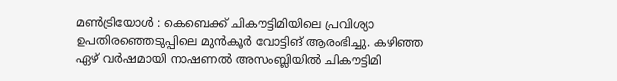മൺട്രിയോൾ : കെബെക്ക് ചികൗട്ടിമിയിലെ പ്രവിശ്യാ ഉപതിരഞ്ഞെടുപ്പിലെ മുൻകൂർ വോട്ടിങ് ആരംഭിച്ചു. കഴിഞ്ഞ ഏഴ് വർഷമായി നാഷണൽ അസംബ്ലിയിൽ ചികൗട്ടിമി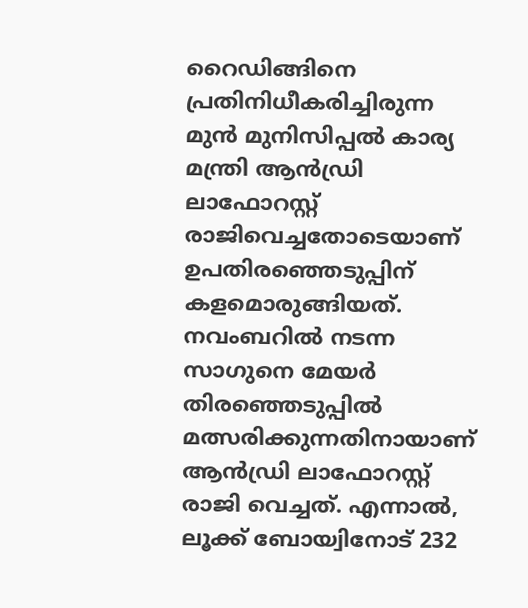റൈഡിങ്ങിനെ പ്രതിനിധീകരിച്ചിരുന്ന മുൻ മുനിസിപ്പൽ കാര്യ മന്ത്രി ആൻഡ്രി ലാഫോറസ്റ്റ് രാജിവെച്ചതോടെയാണ് ഉപതിരഞ്ഞെടുപ്പിന് കളമൊരുങ്ങിയത്. നവംബറിൽ നടന്ന സാഗുനെ മേയർ തിരഞ്ഞെടുപ്പിൽ മത്സരിക്കുന്നതിനായാണ് ആൻഡ്രി ലാഫോറസ്റ്റ് രാജി വെച്ചത്. എന്നാൽ, ലൂക്ക് ബോയ്വിനോട് 232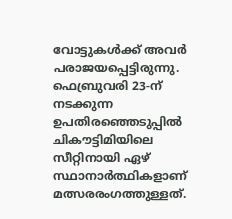വോട്ടുകൾക്ക് അവർ പരാജയപ്പെട്ടിരുന്നു. ഫെബ്രുവരി 23-ന് നടക്കുന്ന ഉപതിരഞ്ഞെടുപ്പിൽ ചികൗട്ടിമിയിലെ സീറ്റിനായി ഏഴ് സ്ഥാനാർത്ഥികളാണ് മത്സരരംഗത്തുള്ളത്.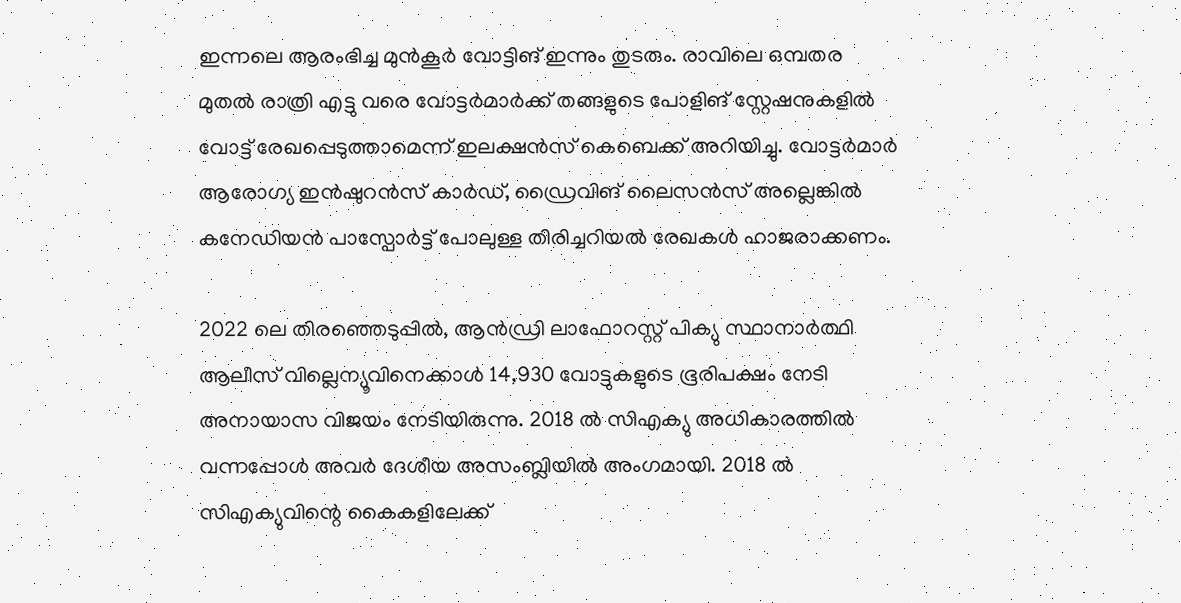ഇന്നലെ ആരംഭിച്ച മുൻകൂർ വോട്ടിങ് ഇന്നും തുടരും. രാവിലെ ഒമ്പതര മുതൽ രാത്രി എട്ടു വരെ വോട്ടർമാർക്ക് തങ്ങളുടെ പോളിങ് സ്റ്റേഷനുകളിൽ വോട്ട് രേഖപ്പെടുത്താമെന്ന് ഇലക്ഷൻസ് കെബെക്ക് അറിയിച്ചു. വോട്ടർമാർ ആരോഗ്യ ഇൻഷുറൻസ് കാർഡ്, ഡ്രൈവിങ് ലൈസൻസ് അല്ലെങ്കിൽ കനേഡിയൻ പാസ്പോർട്ട് പോലുള്ള തിരിച്ചറിയൽ രേഖകൾ ഹാജരാക്കണം.

2022 ലെ തിരഞ്ഞെടുപ്പിൽ, ആൻഡ്രി ലാഫോറസ്റ്റ് പിക്യു സ്ഥാനാർത്ഥി ആലീസ് വില്ലെന്യൂവിനെക്കാൾ 14,930 വോട്ടുകളുടെ ഭൂരിപക്ഷം നേടി അനായാസ വിജയം നേടിയിരുന്നു. 2018 ൽ സിഎക്യു അധികാരത്തിൽ വന്നപ്പോൾ അവർ ദേശീയ അസംബ്ലിയിൽ അംഗമായി. 2018 ൽ സിഎക്യുവിന്റെ കൈകളിലേക്ക്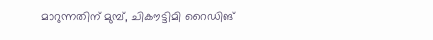മാറുന്നതിന് മുമ്പ്, ചികൗട്ടിമി റൈഡിങ്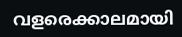വളരെക്കാലമായി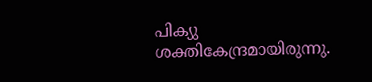പിക്യു ശക്തികേന്ദ്രമായിരുന്നു.